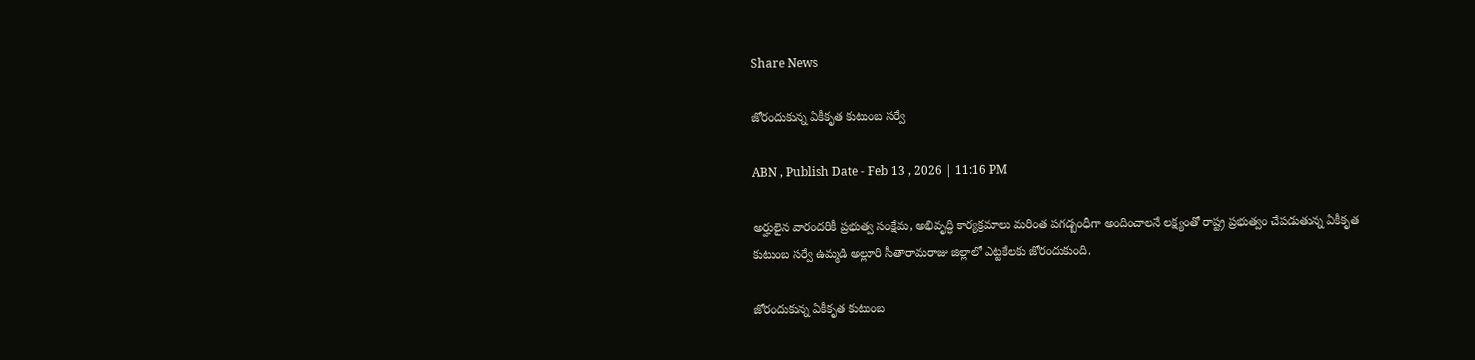Share News

జోరందుకున్న ఏకీకృత కుటుంబ సర్వే

ABN , Publish Date - Feb 13 , 2026 | 11:16 PM

అర్హులైన వారందరికీ ప్రభుత్వ సంక్షేమ, అభివృద్ధి కార్యక్రమాలు మరింత పగడ్బంధీగా అందించాలనే లక్ష్యంతో రాష్ట్ర ప్రభుత్వం చేపడుతున్న ఏకీకృత కుటుంబ సర్వే ఉమ్మడి అల్లూరి సీతారామరాజు జిల్లాలో ఎట్టకేలకు జోరందుకుంది.

జోరందుకున్న ఏకీకృత కుటుంబ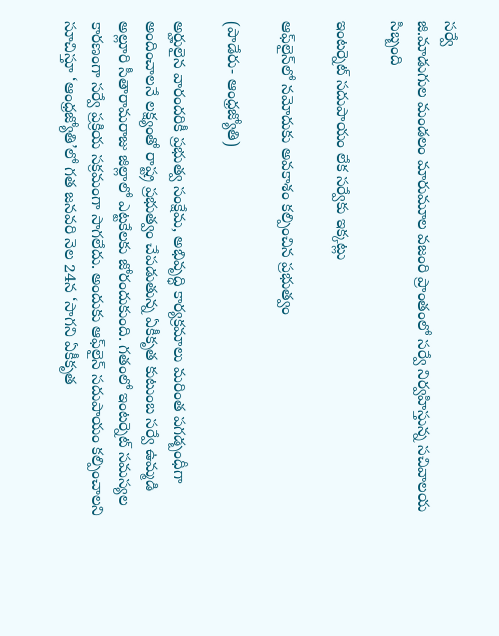సర్వే
జి.మాడుగుల మండలం మారుమూల వజంరి ప్రాంతంలో సర్వే నిర్వహిస్తున్న సచివాలయ సిబ్బంది

ఇంటర్నెట్‌ సదుపాయం లేక సర్వేకు ఇక్కట్లు

ఆఫ్‌లైన్‌లో నమోదుకు అవకాశం కల్పించిన ప్రభుత్వం

(పాడేరు- ఆంధ్రజ్యోతి)

అర్హులైన వారందరికీ ప్రభుత్వ సంక్షేమ, అభివృద్ధి కార్యక్రమాలు మరింత పగడ్బంధీగా అందించాలనే లక్ష్యంతో రాష్ట్ర ప్రభుత్వం చేపడుతున్న ఏకీకృత కుటుంబ సర్వే ఉమ్మడి అల్లూరి సీతారామరాజు జిల్లాలో ఎట్టకేలకు జోరందుకుంది. గతంలో ఇంటర్నెట్‌ సమస్యల కారణంగా సర్వే ప్రక్రియ సక్రమంగా సాగలేదు. అందుకు ఆఫ్‌లైన్‌ సదుపాయం కల్పించాలని సూచిస్తూ ‘ఆంధ్రజ్యోతి’లో గత జనవరి నెల 24న ‘సాగని ఏకీకృత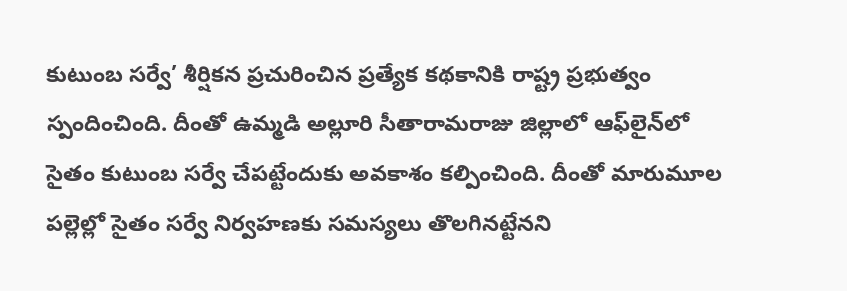కుటుంబ సర్వే’ శీర్షికన ప్రచురించిన ప్రత్యేక కథకానికి రాష్ట్ర ప్రభుత్వం స్పందించింది. దీంతో ఉమ్మడి అల్లూరి సీతారామరాజు జిల్లాలో ఆఫ్‌లైన్‌లో సైతం కుటుంబ సర్వే చేపట్టేందుకు అవకాశం కల్పించింది. దీంతో మారుమూల పల్లెల్లో సైతం సర్వే నిర్వహణకు సమస్యలు తొలగినట్టేనని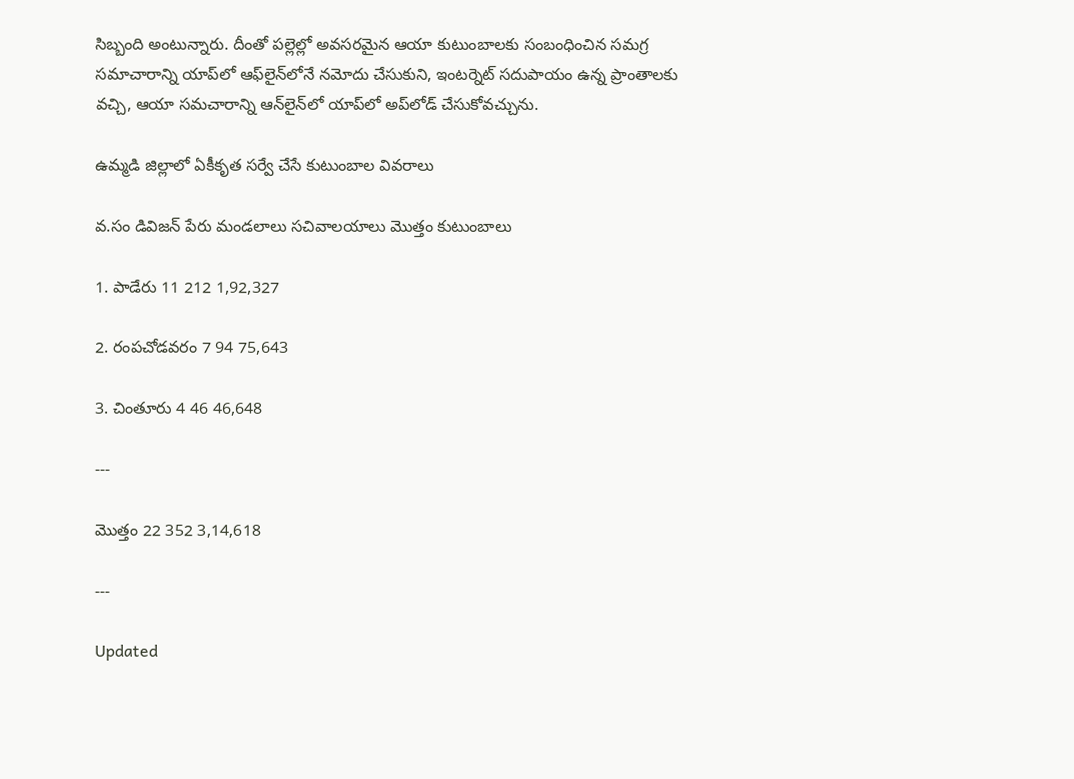సిబ్బంది అంటున్నారు. దీంతో పల్లెల్లో అవసరమైన ఆయా కుటుంబాలకు సంబంధించిన సమగ్ర సమాచారాన్ని యాప్‌లో ఆఫ్‌లైన్‌లోనే నమోదు చేసుకుని, ఇంటర్నెట్‌ సదుపాయం ఉన్న ప్రాంతాలకు వచ్చి, ఆయా సమచారాన్ని ఆన్‌లైన్‌లో యాప్‌లో అప్‌లోడ్‌ చేసుకోవచ్చును.

ఉమ్మడి జిల్లాలో ఏకీకృత సర్వే చేసే కుటుంబాల వివరాలు

వ.సం డివిజన్‌ పేరు మండలాలు సచివాలయాలు మొత్తం కుటుంబాలు

1. పాడేరు 11 212 1,92,327

2. రంపచోడవరం 7 94 75,643

3. చింతూరు 4 46 46,648

---

మొత్తం 22 352 3,14,618

---

Updated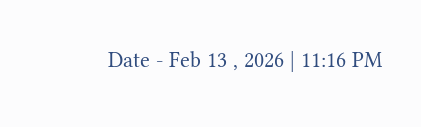Date - Feb 13 , 2026 | 11:16 PM